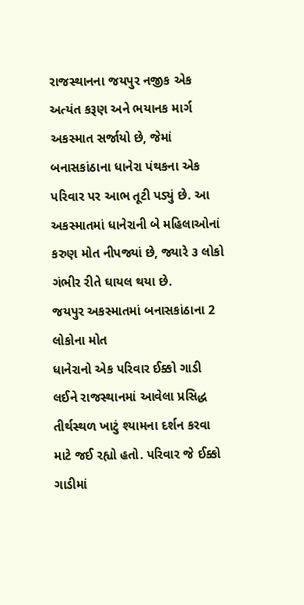રાજસ્થાનના જયપુર નજીક એક અત્યંત કરૂણ અને ભયાનક માર્ગ અકસ્માત સર્જાયો છે, જેમાં બનાસકાંઠાના ધાનેરા પંથકના એક પરિવાર પર આભ તૂટી પડ્યું છે. આ અકસ્માતમાં ધાનેરાની બે મહિલાઓનાં કરુણ મોત નીપજ્યાં છે, જ્યારે ૩ લોકો ગંભીર રીતે ઘાયલ થયા છે.
જયપુર અકસ્માતમાં બનાસકાંઠાના 2 લોકોના મોત
ધાનેરાનો એક પરિવાર ઈક્કો ગાડી લઈને રાજસ્થાનમાં આવેલા પ્રસિદ્ધ તીર્થસ્થળ ખાટું શ્યામના દર્શન કરવા માટે જઈ રહ્યો હતો. પરિવાર જે ઈક્કો ગાડીમાં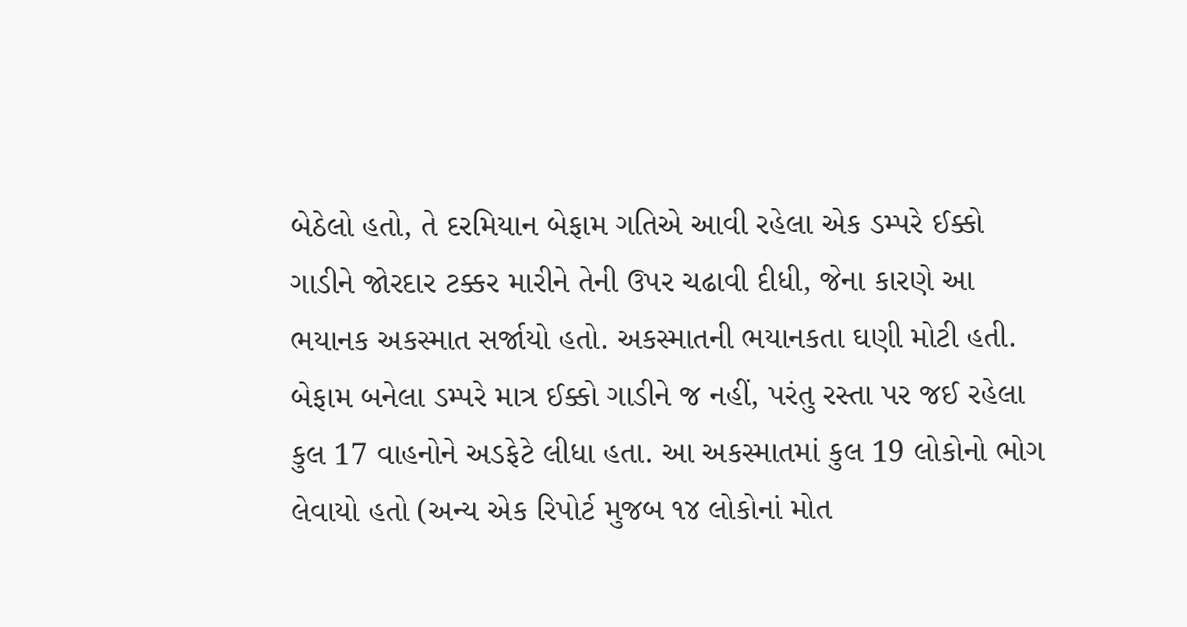બેઠેલો હતો, તે દરમિયાન બેફામ ગતિએ આવી રહેલા એક ડમ્પરે ઈક્કો ગાડીને જોરદાર ટક્કર મારીને તેની ઉપર ચઢાવી દીધી, જેના કારણે આ ભયાનક અકસ્માત સર્જાયો હતો. અકસ્માતની ભયાનકતા ઘણી મોટી હતી. બેફામ બનેલા ડમ્પરે માત્ર ઈક્કો ગાડીને જ નહીં, પરંતુ રસ્તા પર જઈ રહેલા કુલ 17 વાહનોને અડફેટે લીધા હતા. આ અકસ્માતમાં કુલ 19 લોકોનો ભોગ લેવાયો હતો (અન્ય એક રિપોર્ટ મુજબ ૧૪ લોકોનાં મોત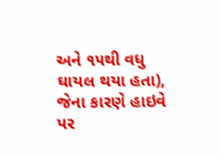અને ૧૫થી વધુ ઘાયલ થયા હતા), જેના કારણે હાઇવે પર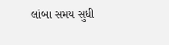લાંબા સમય સુધી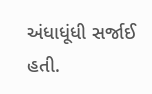અંધાધૂંધી સર્જાઈ હતી.